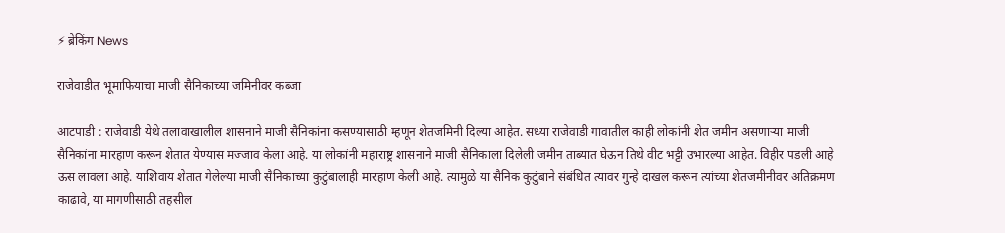⚡ ब्रेकिंग News

राजेवाडीत भूमाफियाचा माजी सैनिकाच्या जमिनीवर कब्जा

आटपाडी : राजेवाडी येथे तलावाखालील शासनाने माजी सैनिकांना कसण्यासाठी म्हणून शेतजमिनी दिल्या आहेत. सध्या राजेवाडी गावातील काही लोकांनी शेत जमीन असणाऱ्या माजी सैनिकांना मारहाण करून शेतात येण्यास मज्जाव केला आहे. या लोकांनी महाराष्ट्र शासनाने माजी सैनिकाला दिलेली जमीन ताब्यात घेऊन तिथे वीट भट्टी उभारल्या आहेत. विहीर पडली आहे ऊस लावला आहे. याशिवाय शेतात गेलेल्या माजी सैनिकाच्या कुटुंबालाही मारहाण केली आहे. त्यामुळे या सैनिक कुटुंबाने संबंधित त्यावर गुन्हे दाखल करून त्यांच्या शेतजमीनीवर अतिक्रमण काढावे, या मागणीसाठी तहसील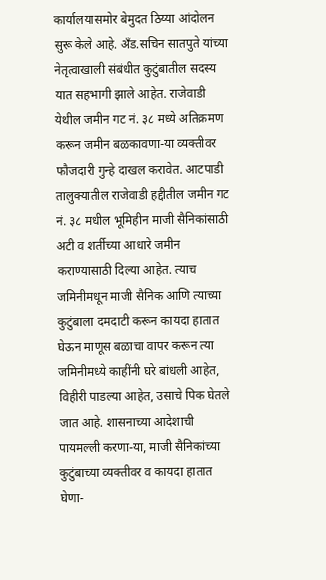कार्यालयासमोर बेमुदत ठिय्या आंदोलन सुरू केले आहे. अँड.सचिन सातपुते यांच्या नेतृत्वाखाली संबंधीत कुटुंबातील सदस्य यात सहभागी झाले आहेत. राजेवाडी येथील जमीन गट नं. ३८ मध्ये अतिक्रमण करून जमीन बळकावणा-या व्यक्तीवर फौजदारी गुन्हे दाखल करावेत. आटपाडी तालुक्यातील राजेवाडी हद्दीतील जमीन गट नं. ३८ मधील भूमिहीन माजी सैनिकांसाठी अटी व शर्तीच्या आधारे जमीन कराण्यासाठी दिल्या आहेत. त्याच जमिनीमधून माजी सैनिक आणि त्याच्या कुटुंबाला दमदाटी करून कायदा हातात घेऊन माणूस बळाचा वापर करून त्या जमिनीमध्ये काहींनी घरे बांधली आहेत, विहीरी पाडल्या आहेत, उसाचे पिक घेतले जात आहे. शासनाच्या आदेशाची पायमल्ली करणा-या, माजी सैनिकांच्या कुटुंबाच्या व्यक्तीवर व कायदा हातात घेणा-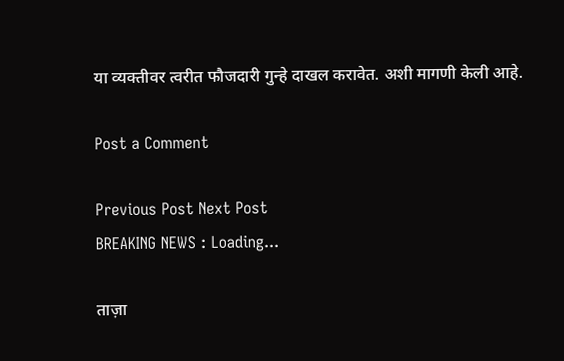या व्यक्तीवर त्वरीत फौजदारी गुन्हे दाखल करावेत. अशी मागणी केली आहे.

Post a Comment

Previous Post Next Post
BREAKING NEWS : Loading...

ताज़ा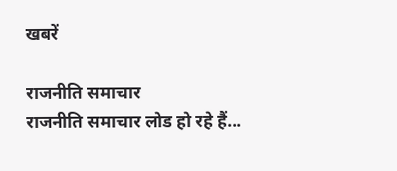खबरें

राजनीति समाचार
राजनीति समाचार लोड हो रहे हैं...